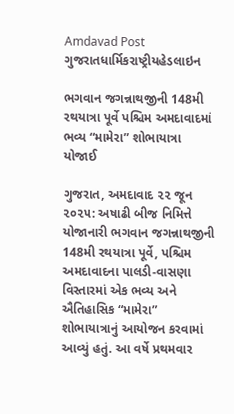Amdavad Post
ગુજરાતધાર્મિકરાષ્ટ્રીયહેડલાઇન

ભગવાન જગન્નાથજીની 148મી રથયાત્રા પૂર્વે પશ્ચિમ અમદાવાદમાં ભવ્ય “મામેરા” શોભાયાત્રા યોજાઈ

ગુજરાત, અમદાવાદ ૨૨ જૂન ૨૦૨૫: અષાઢી બીજ નિમિત્તે યોજાનારી ભગવાન જગન્નાથજીની 148મી રથયાત્રા પૂર્વે, પશ્ચિમ અમદાવાદના પાલડી-વાસણા વિસ્તારમાં એક ભવ્ય અને ઐતિહાસિક “મામેરા” શોભાયાત્રાનું આયોજન કરવામાં આવ્યું હતું. આ વર્ષે પ્રથમવાર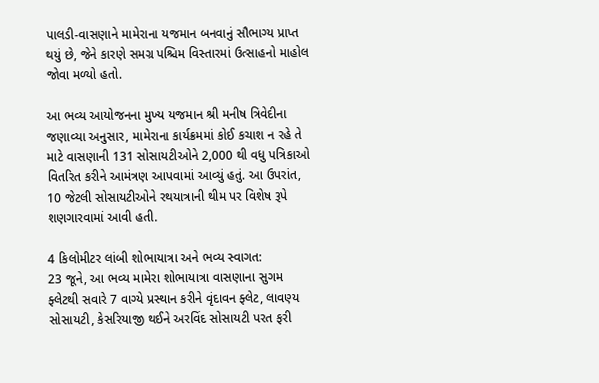પાલડી-વાસણાને મામેરાના યજમાન બનવાનું સૌભાગ્ય પ્રાપ્ત થયું છે, જેને કારણે સમગ્ર પશ્ચિમ વિસ્તારમાં ઉત્સાહનો માહોલ જોવા મળ્યો હતો.

આ ભવ્ય આયોજનના મુખ્ય યજમાન શ્રી મનીષ ત્રિવેદીના જણાવ્યા અનુસાર, મામેરાના કાર્યક્રમમાં કોઈ કચાશ ન રહે તે માટે વાસણાની 131 સોસાયટીઓને 2,000 થી વધુ પત્રિકાઓ વિતરિત કરીને આમંત્રણ આપવામાં આવ્યું હતું. આ ઉપરાંત, 10 જેટલી સોસાયટીઓને રથયાત્રાની થીમ પર વિશેષ રૂપે શણગારવામાં આવી હતી.

4 કિલોમીટર લાંબી શોભાયાત્રા અને ભવ્ય સ્વાગત:
23 જૂને, આ ભવ્ય મામેરા શોભાયાત્રા વાસણાના સુગમ ફ્લેટથી સવારે 7 વાગ્યે પ્રસ્થાન કરીને વૃંદાવન ફ્લેટ, લાવણ્ય સોસાયટી, કેસરિયાજી થઈને અરવિંદ સોસાયટી પરત ફરી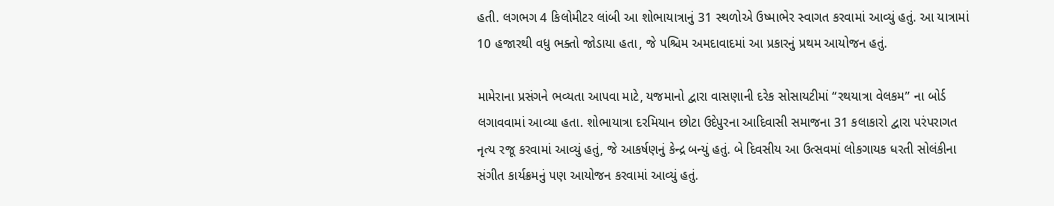હતી. લગભગ 4 કિલોમીટર લાંબી આ શોભાયાત્રાનું 31 સ્થળોએ ઉષ્માભેર સ્વાગત કરવામાં આવ્યું હતું. આ યાત્રામાં 10 હજારથી વધુ ભક્તો જોડાયા હતા, જે પશ્ચિમ અમદાવાદમાં આ પ્રકારનું પ્રથમ આયોજન હતું.

મામેરાના પ્રસંગને ભવ્યતા આપવા માટે, યજમાનો દ્વારા વાસણાની દરેક સોસાયટીમાં “રથયાત્રા વેલકમ” ના બોર્ડ લગાવવામાં આવ્યા હતા. શોભાયાત્રા દરમિયાન છોટા ઉદેપુરના આદિવાસી સમાજના 31 કલાકારો દ્વારા પરંપરાગત નૃત્ય રજૂ કરવામાં આવ્યું હતું, જે આકર્ષણનું કેન્દ્ર બન્યું હતું. બે દિવસીય આ ઉત્સવમાં લોકગાયક ધરતી સોલંકીના સંગીત કાર્યક્રમનું પણ આયોજન કરવામાં આવ્યું હતું.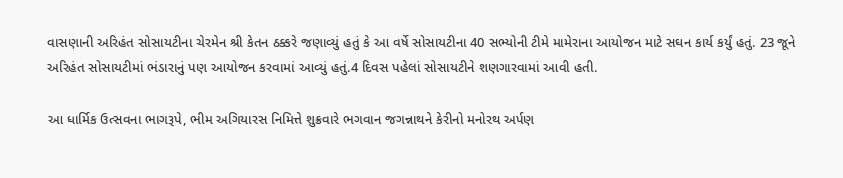વાસણાની અરિહંત સોસાયટીના ચેરમેન શ્રી કેતન ઠક્કરે જણાવ્યું હતું કે આ વર્ષે સોસાયટીના 40 સભ્યોની ટીમે મામેરાના આયોજન માટે સઘન કાર્ય કર્યું હતું. 23 જૂને અરિહંત સોસાયટીમાં ભંડારાનું પણ આયોજન કરવામાં આવ્યું હતું.4 દિવસ પહેલાં સોસાયટીને શણગારવામાં આવી હતી.

આ ધાર્મિક ઉત્સવના ભાગરૂપે, ભીમ અગિયારસ નિમિત્તે શુક્રવારે ભગવાન જગન્નાથને કેરીનો મનોરથ અર્પણ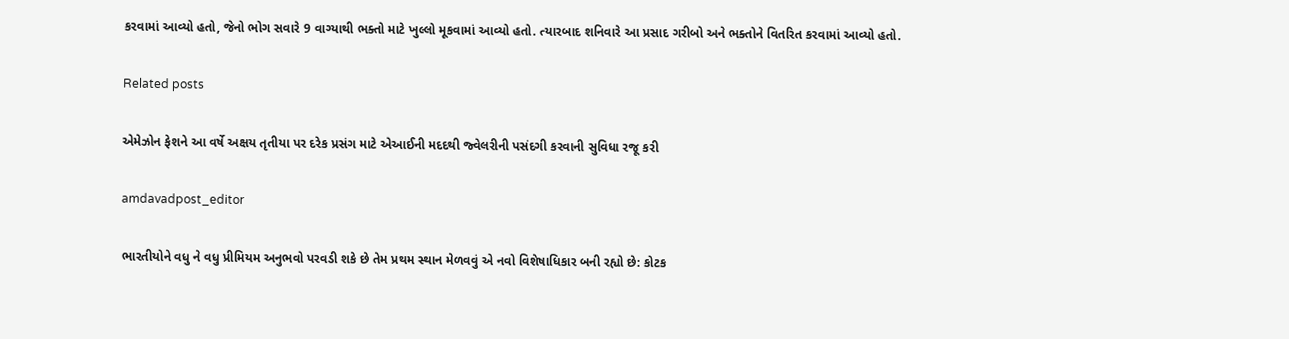કરવામાં આવ્યો હતો, જેનો ભોગ સવારે 9 વાગ્યાથી ભક્તો માટે ખુલ્લો મૂકવામાં આવ્યો હતો. ત્યારબાદ શનિવારે આ પ્રસાદ ગરીબો અને ભક્તોને વિતરિત કરવામાં આવ્યો હતો.

Related posts

એમેઝોન ફેશને આ વર્ષે અક્ષય તૃતીયા પર દરેક પ્રસંગ માટે એઆઈની મદદથી જ્વેલરીની પસંદગી કરવાની સુવિધા રજૂ કરી

amdavadpost_editor

ભારતીયોને વધુ ને વધુ પ્રીમિયમ અનુભવો પરવડી શકે છે તેમ પ્રથમ સ્થાન મેળવવું એ નવો વિશેષાધિકાર બની રહ્યો છે: કોટક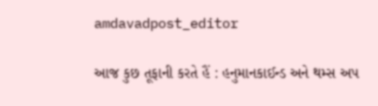amdavadpost_editor

આજ કુછ તૂફાની કરતે હૈં : હનુમાનકાઈન્ડ અને થમ્સ અપ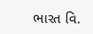ભારત વિ.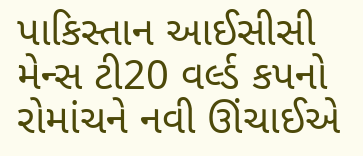પાકિસ્તાન આઈસીસી મેન્સ ટી20 વર્લ્ડ કપનો રોમાંચને નવી ઊંચાઈએ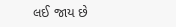લઈ જાય છે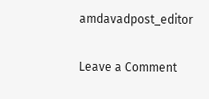amdavadpost_editor

Leave a Comment